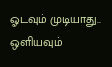ஓடவும் முடியாது.. ஒளியவும்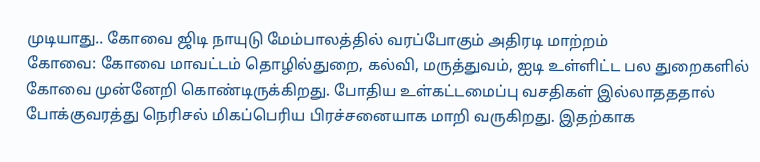முடியாது.. கோவை ஜிடி நாயுடு மேம்பாலத்தில் வரப்போகும் அதிரடி மாற்றம்
கோவை: கோவை மாவட்டம் தொழில்துறை, கல்வி, மருத்துவம், ஐடி உள்ளிட்ட பல துறைகளில் கோவை முன்னேறி கொண்டிருக்கிறது. போதிய உள்கட்டமைப்பு வசதிகள் இல்லாதததால் போக்குவரத்து நெரிசல் மிகப்பெரிய பிரச்சனையாக மாறி வருகிறது. இதற்காக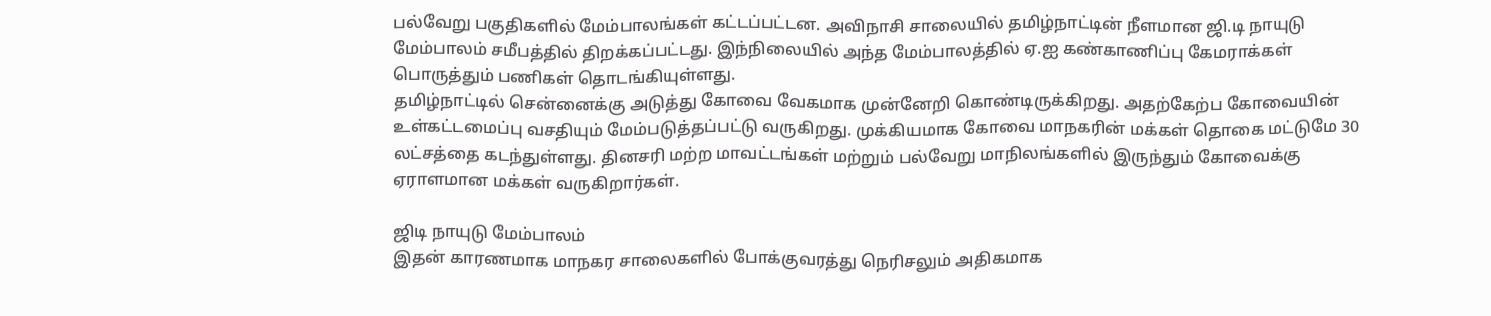பல்வேறு பகுதிகளில் மேம்பாலங்கள் கட்டப்பட்டன. அவிநாசி சாலையில் தமிழ்நாட்டின் நீளமான ஜி.டி நாயுடு மேம்பாலம் சமீபத்தில் திறக்கப்பட்டது. இந்நிலையில் அந்த மேம்பாலத்தில் ஏ.ஐ கண்காணிப்பு கேமராக்கள் பொருத்தும் பணிகள் தொடங்கியுள்ளது.
தமிழ்நாட்டில் சென்னைக்கு அடுத்து கோவை வேகமாக முன்னேறி கொண்டிருக்கிறது. அதற்கேற்ப கோவையின் உள்கட்டமைப்பு வசதியும் மேம்படுத்தப்பட்டு வருகிறது. முக்கியமாக கோவை மாநகரின் மக்கள் தொகை மட்டுமே 30 லட்சத்தை கடந்துள்ளது. தினசரி மற்ற மாவட்டங்கள் மற்றும் பல்வேறு மாநிலங்களில் இருந்தும் கோவைக்கு ஏராளமான மக்கள் வருகிறார்கள்.

ஜிடி நாயுடு மேம்பாலம்
இதன் காரணமாக மாநகர சாலைகளில் போக்குவரத்து நெரிசலும் அதிகமாக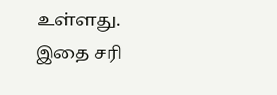உள்ளது. இதை சரி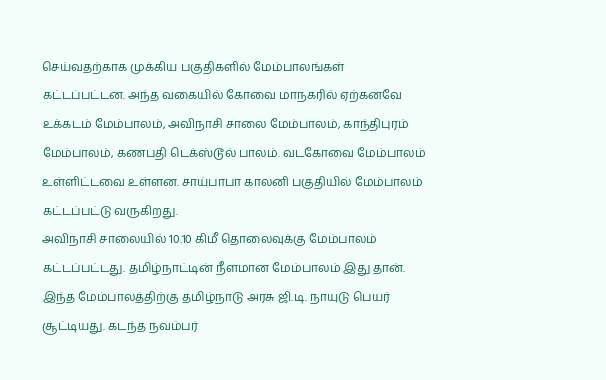செய்வதற்காக முக்கிய பகுதிகளில் மேம்பாலங்கள் கட்டப்பட்டன. அந்த வகையில் கோவை மாநகரில் ஏற்கனவே உக்கடம் மேம்பாலம், அவிநாசி சாலை மேம்பாலம், காந்திபுரம் மேம்பாலம், கணபதி டெக்ஸ்டூல் பாலம். வடகோவை மேம்பாலம் உள்ளிட்டவை உள்ளன. சாய்பாபா காலனி பகுதியில் மேம்பாலம் கட்டப்பட்டு வருகிறது.
அவிநாசி சாலையில் 10.10 கிமீ தொலைவுக்கு மேம்பாலம் கட்டப்பட்டது. தமிழ்நாட்டின் நீளமான மேம்பாலம் இது தான். இந்த மேம்பாலத்திற்கு தமிழ்நாடு அரசு ஜி.டி. நாயுடு பெயர் சூட்டியது. கடந்த நவம்பர்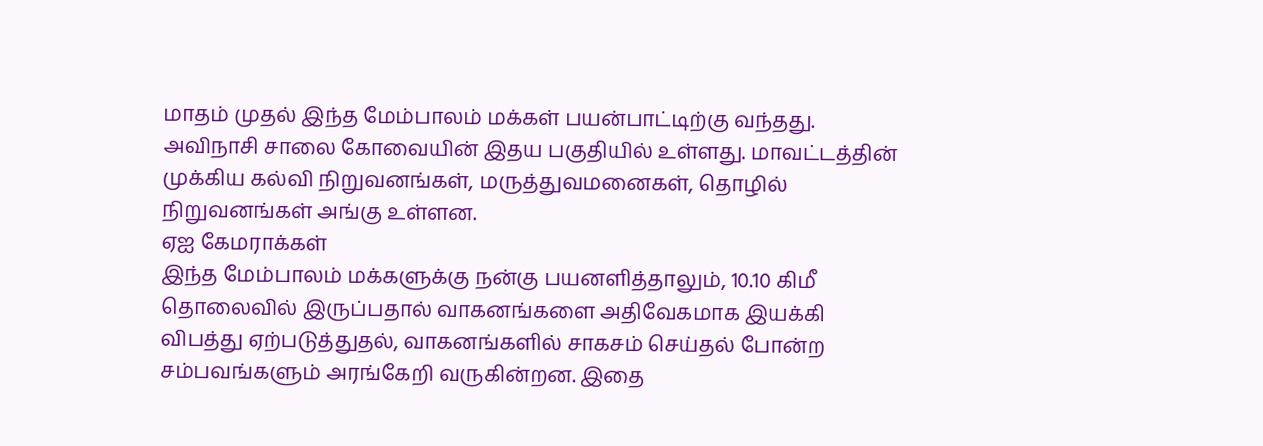மாதம் முதல் இந்த மேம்பாலம் மக்கள் பயன்பாட்டிற்கு வந்தது. அவிநாசி சாலை கோவையின் இதய பகுதியில் உள்ளது. மாவட்டத்தின் முக்கிய கல்வி நிறுவனங்கள், மருத்துவமனைகள், தொழில் நிறுவனங்கள் அங்கு உள்ளன.
ஏஐ கேமராக்கள்
இந்த மேம்பாலம் மக்களுக்கு நன்கு பயனளித்தாலும், 10.10 கிமீ தொலைவில் இருப்பதால் வாகனங்களை அதிவேகமாக இயக்கி விபத்து ஏற்படுத்துதல், வாகனங்களில் சாகசம் செய்தல் போன்ற சம்பவங்களும் அரங்கேறி வருகின்றன. இதை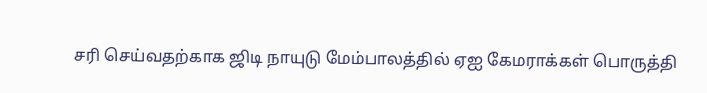சரி செய்வதற்காக ஜிடி நாயுடு மேம்பாலத்தில் ஏஐ கேமராக்கள் பொருத்தி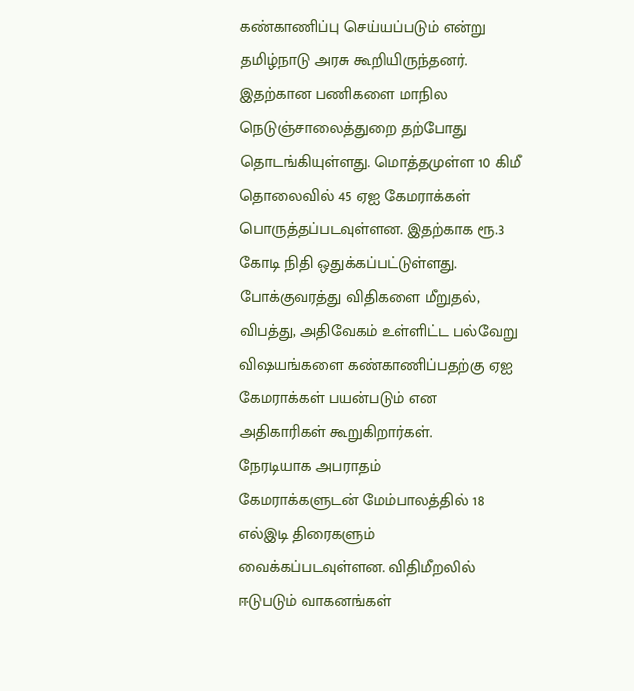கண்காணிப்பு செய்யப்படும் என்று தமிழ்நாடு அரசு கூறியிருந்தனர்.
இதற்கான பணிகளை மாநில நெடுஞ்சாலைத்துறை தற்போது தொடங்கியுள்ளது. மொத்தமுள்ள 10 கிமீ தொலைவில் 45 ஏஐ கேமராக்கள் பொருத்தப்படவுள்ளன. இதற்காக ரூ.3 கோடி நிதி ஒதுக்கப்பட்டுள்ளது. போக்குவரத்து விதிகளை மீறுதல், விபத்து, அதிவேகம் உள்ளிட்ட பல்வேறு விஷயங்களை கண்காணிப்பதற்கு ஏஐ கேமராக்கள் பயன்படும் என அதிகாரிகள் கூறுகிறார்கள்.
நேரடியாக அபராதம்
கேமராக்களுடன் மேம்பாலத்தில் 18 எல்இடி திரைகளும் வைக்கப்படவுள்ளன. விதிமீறலில் ஈடுபடும் வாகனங்கள்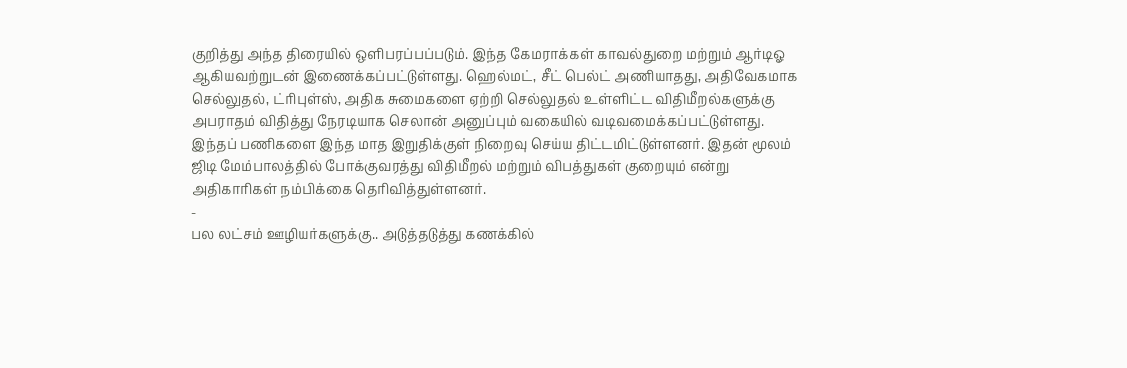குறித்து அந்த திரையில் ஒளிபரப்பப்படும். இந்த கேமராக்கள் காவல்துறை மற்றும் ஆர்டிஓ ஆகியவற்றுடன் இணைக்கப்பட்டுள்ளது. ஹெல்மட், சீட் பெல்ட் அணியாதது, அதிவேகமாக செல்லுதல், ட்ரிபுள்ஸ், அதிக சுமைகளை ஏற்றி செல்லுதல் உள்ளிட்ட விதிமீறல்களுக்கு அபராதம் விதித்து நேரடியாக செலான் அனுப்பும் வகையில் வடிவமைக்கப்பட்டுள்ளது.
இந்தப் பணிகளை இந்த மாத இறுதிக்குள் நிறைவு செய்ய திட்டமிட்டுள்ளனர். இதன் மூலம் ஜிடி மேம்பாலத்தில் போக்குவரத்து விதிமீறல் மற்றும் விபத்துகள் குறையும் என்று அதிகாரிகள் நம்பிக்கை தெரிவித்துள்ளனர்.
-
பல லட்சம் ஊழியர்களுக்கு.. அடுத்தடுத்து கணக்கில்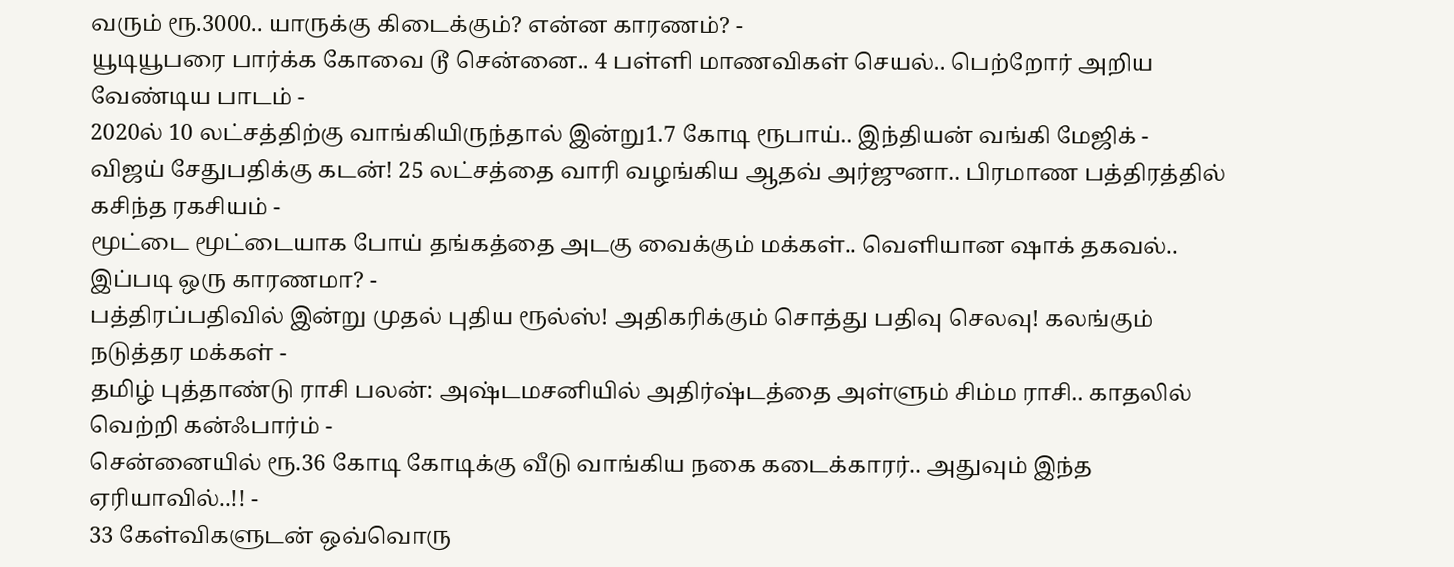வரும் ரூ.3000.. யாருக்கு கிடைக்கும்? என்ன காரணம்? -
யூடியூபரை பார்க்க கோவை டூ சென்னை.. 4 பள்ளி மாணவிகள் செயல்.. பெற்றோர் அறிய வேண்டிய பாடம் -
2020ல் 10 லட்சத்திற்கு வாங்கியிருந்தால் இன்று1.7 கோடி ரூபாய்.. இந்தியன் வங்கி மேஜிக் -
விஜய் சேதுபதிக்கு கடன்! 25 லட்சத்தை வாரி வழங்கிய ஆதவ் அர்ஜுனா.. பிரமாண பத்திரத்தில் கசிந்த ரகசியம் -
மூட்டை மூட்டையாக போய் தங்கத்தை அடகு வைக்கும் மக்கள்.. வெளியான ஷாக் தகவல்.. இப்படி ஒரு காரணமா? -
பத்திரப்பதிவில் இன்று முதல் புதிய ரூல்ஸ்! அதிகரிக்கும் சொத்து பதிவு செலவு! கலங்கும் நடுத்தர மக்கள் -
தமிழ் புத்தாண்டு ராசி பலன்: அஷ்டமசனியில் அதிர்ஷ்டத்தை அள்ளும் சிம்ம ராசி.. காதலில் வெற்றி கன்ஃபார்ம் -
சென்னையில் ரூ.36 கோடி கோடிக்கு வீடு வாங்கிய நகை கடைக்காரர்.. அதுவும் இந்த ஏரியாவில்..!! -
33 கேள்விகளுடன் ஒவ்வொரு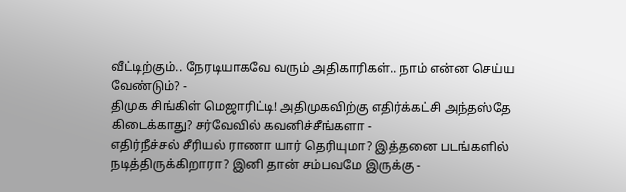வீட்டிற்கும்.. நேரடியாகவே வரும் அதிகாரிகள்.. நாம் என்ன செய்ய வேண்டும்? -
திமுக சிங்கிள் மெஜாரிட்டி! அதிமுகவிற்கு எதிர்க்கட்சி அந்தஸ்தே கிடைக்காது? சர்வேவில் கவனிச்சீங்களா -
எதிர்நீச்சல் சீரியல் ராணா யார் தெரியுமா? இத்தனை படங்களில் நடித்திருக்கிறாரா? இனி தான் சம்பவமே இருக்கு -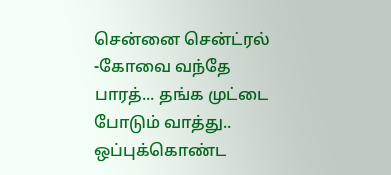சென்னை சென்ட்ரல் -கோவை வந்தே பாரத்... தங்க முட்டை போடும் வாத்து.. ஒப்புக்கொண்ட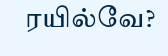ரயில்வே?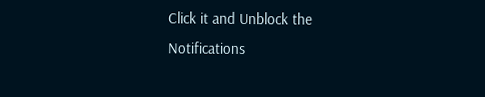Click it and Unblock the Notifications